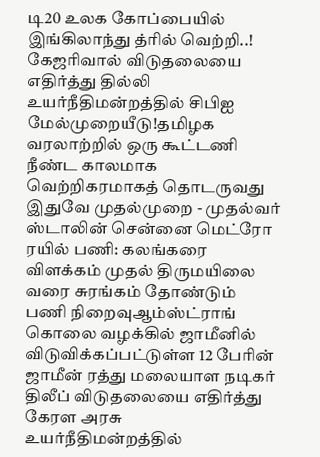டி20 உலக கோப்பையில் இங்கிலாந்து த்ரில் வெற்றி..! கேஜரிவால் விடுதலையை எதிர்த்து தில்லி உயர்நீதிமன்றத்தில் சிபிஐ மேல்முறையீடு!தமிழக வரலாற்றில் ஒரு கூட்டணி நீண்ட காலமாக வெற்றிகரமாகத் தொடருவது இதுவே முதல்முறை - முதல்வர் ஸ்டாலின் சென்னை மெட்ரோ ரயில் பணி: கலங்கரை விளக்கம் முதல் திருமயிலை வரை சுரங்கம் தோண்டும் பணி நிறைவுஆம்ஸ்ட்ராங் கொலை வழக்கில் ஜாமீனில் விடுவிக்கப்பட்டுள்ள 12 பேரின் ஜாமீன் ரத்து மலையாள நடிகர் திலீப் விடுதலையை எதிர்த்து கேரள அரசு உயர்நீதிமன்றத்தில்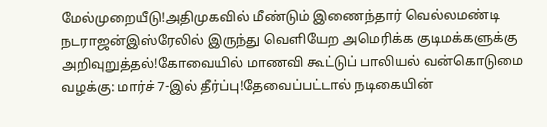மேல்முறையீடு!அதிமுகவில் மீண்டும் இணைந்தார் வெல்லமண்டி நடராஜன்இஸ்ரேலில் இருந்து வெளியேற அமெரிக்க குடிமக்களுக்கு அறிவுறுத்தல்!கோவையில் மாணவி கூட்டுப் பாலியல் வன்கொடுமை வழக்கு: மார்ச் 7-இல் தீர்ப்பு!தேவைப்பட்டால் நடிகையின்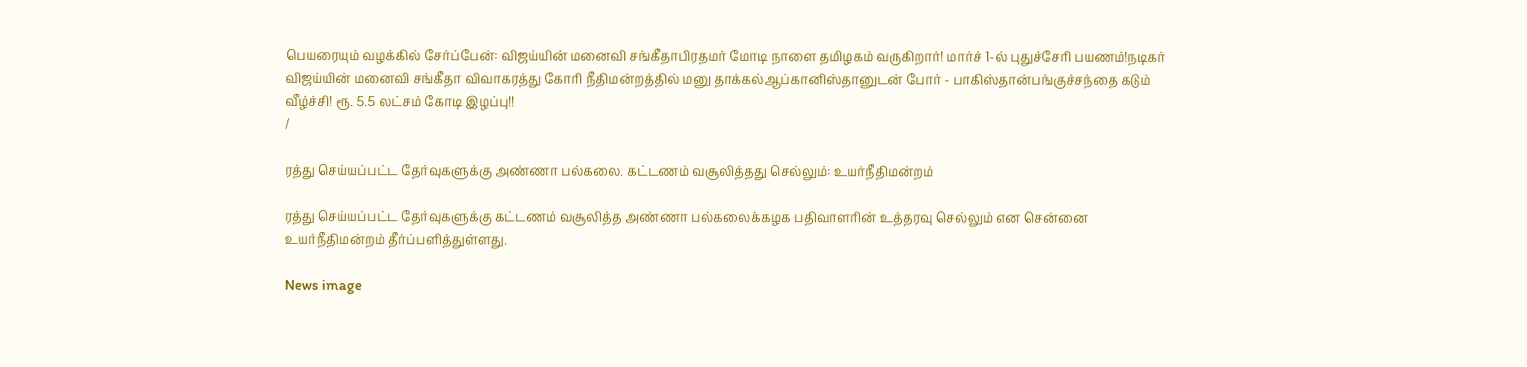பெயரையும் வழக்கில் சேர்ப்பேன்: விஜய்யின் மனைவி சங்கீதாபிரதமர் மோடி நாளை தமிழகம் வருகிறார்! மார்ச் 1-ல் புதுச்சேரி பயணம்!நடிகர் விஜய்யின் மனைவி சங்கீதா விவாகரத்து கோரி நீதிமன்றத்தில் மனு தாக்கல்ஆப்கானிஸ்தானுடன் போர் - பாகிஸ்தான்பங்குச்சந்தை கடும் வீழ்ச்சி! ரூ. 5.5 லட்சம் கோடி இழப்பு!!
/

ரத்து செய்யப்பட்ட தேர்வுகளுக்கு அண்ணா பல்கலை. கட்டணம் வசூலித்தது செல்லும்: உயர்நீதிமன்றம்

ரத்து செய்யப்பட்ட தேர்வுகளுக்கு கட்டணம் வசூலித்த அண்ணா பல்கலைக்கழக பதிவாளரின் உத்தரவு செல்லும் என சென்னை உயர்நீதிமன்றம் தீர்ப்பளித்துள்ளது.

News image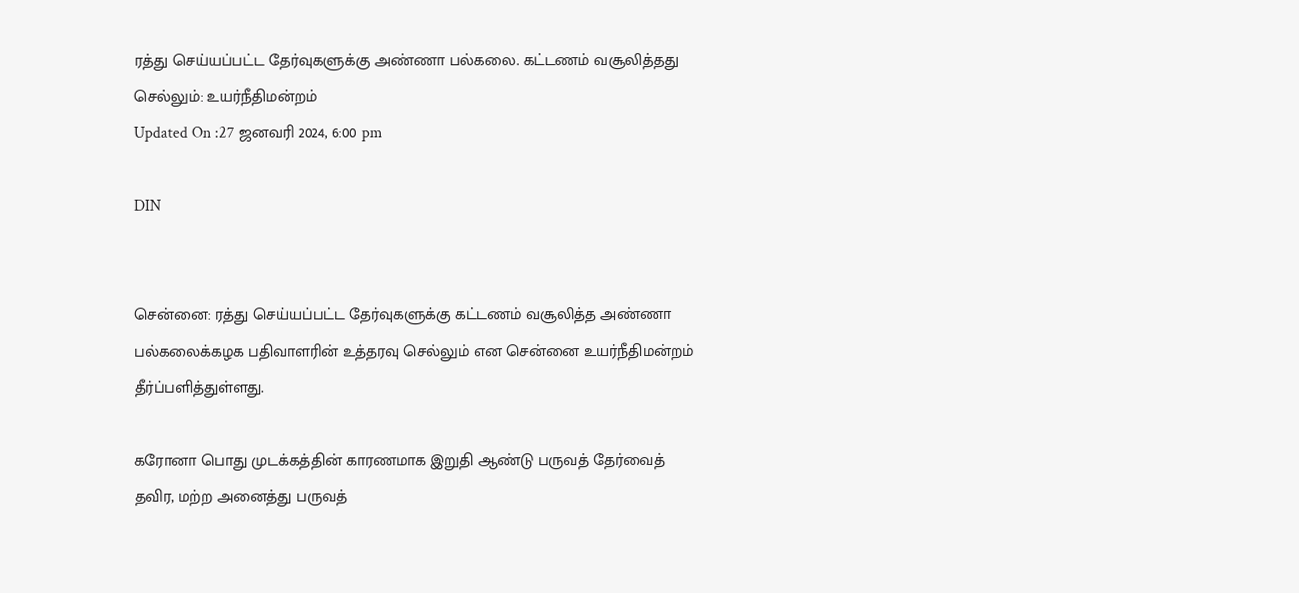ரத்து செய்யப்பட்ட தேர்வுகளுக்கு அண்ணா பல்கலை. கட்டணம் வசூலித்தது செல்லும்: உயர்நீதிமன்றம்
Updated On :27 ஜனவரி 2024, 6:00 pm

DIN


சென்னை: ரத்து செய்யப்பட்ட தேர்வுகளுக்கு கட்டணம் வசூலித்த அண்ணா பல்கலைக்கழக பதிவாளரின் உத்தரவு செல்லும் என சென்னை உயர்நீதிமன்றம் தீர்ப்பளித்துள்ளது.

கரோனா பொது முடக்கத்தின் காரணமாக இறுதி ஆண்டு பருவத் தேர்வைத் தவிர, மற்ற அனைத்து பருவத்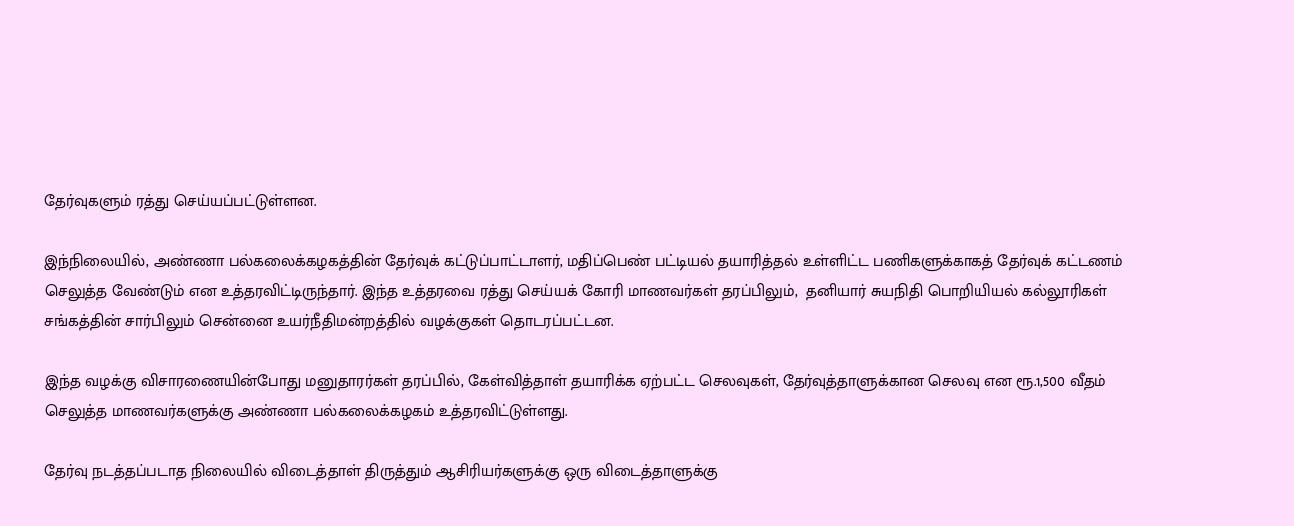தேர்வுகளும் ரத்து செய்யப்பட்டுள்ளன.

இந்நிலையில், அண்ணா பல்கலைக்கழகத்தின் தேர்வுக் கட்டுப்பாட்டாளர், மதிப்பெண் பட்டியல் தயாரித்தல் உள்ளிட்ட பணிகளுக்காகத் தேர்வுக் கட்டணம் செலுத்த வேண்டும் என உத்தரவிட்டிருந்தார். இந்த உத்தரவை ரத்து செய்யக் கோரி மாணவர்கள் தரப்பிலும்,  தனியார் சுயநிதி பொறியியல் கல்லூரிகள் சங்கத்தின் சார்பிலும் சென்னை உயர்நீதிமன்றத்தில் வழக்குகள் தொடரப்பட்டன.

இந்த வழக்கு விசாரணையின்போது மனுதாரர்கள் தரப்பில், கேள்வித்தாள் தயாரிக்க ஏற்பட்ட செலவுகள், தேர்வுத்தாளுக்கான செலவு என ரூ.1,500 வீதம் செலுத்த மாணவர்களுக்கு அண்ணா பல்கலைக்கழகம் உத்தரவிட்டுள்ளது.

தேர்வு நடத்தப்படாத நிலையில் விடைத்தாள் திருத்தும் ஆசிரியர்களுக்கு ஒரு விடைத்தாளுக்கு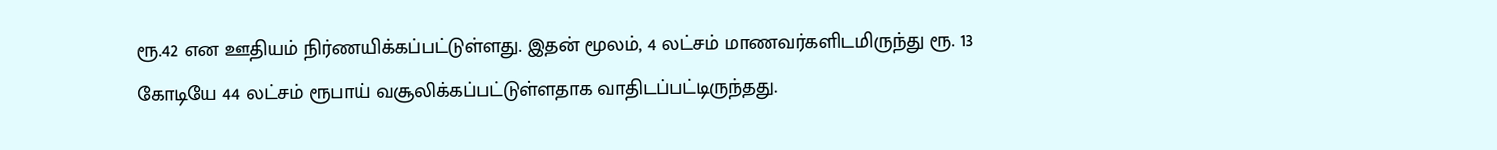ரூ.42 என ஊதியம் நிர்ணயிக்கப்பட்டுள்ளது. இதன் மூலம், 4 லட்சம் மாணவர்களிடமிருந்து ரூ. 13 கோடியே 44 லட்சம் ரூபாய் வசூலிக்கப்பட்டுள்ளதாக வாதிடப்பட்டிருந்தது.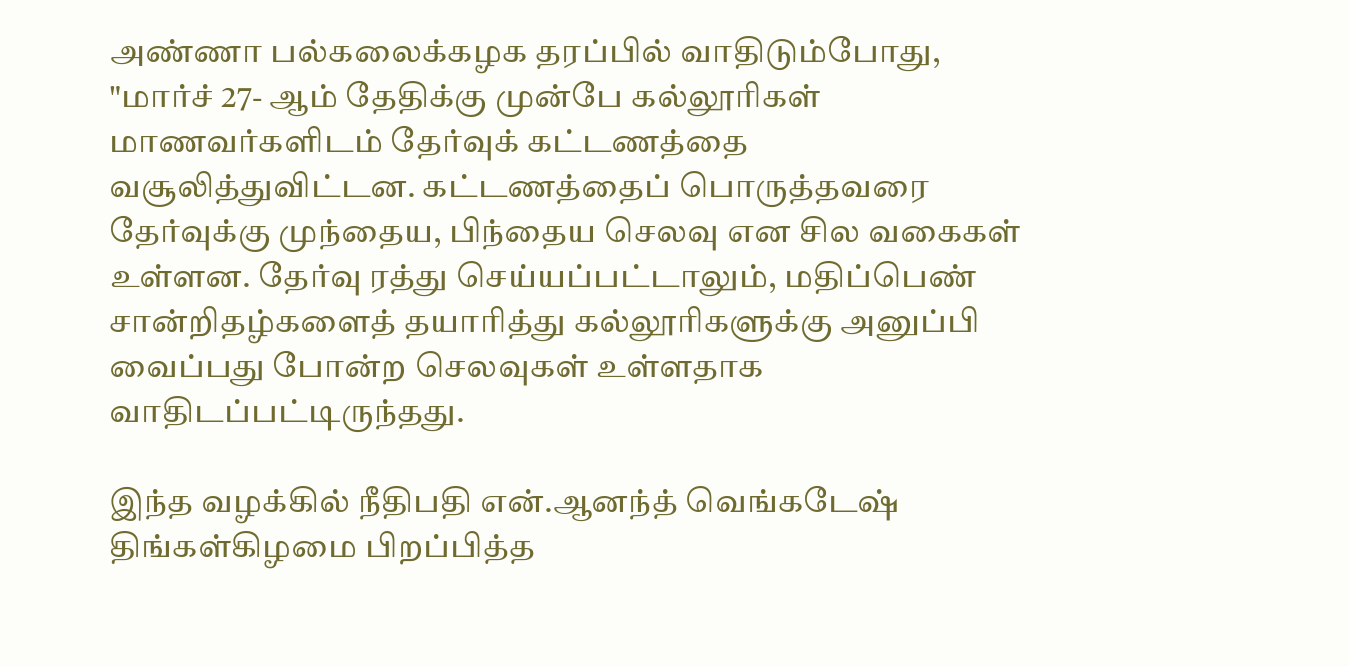அண்ணா பல்கலைக்கழக தரப்பில் வாதிடும்போது, "மார்ச் 27- ஆம் தேதிக்கு முன்பே கல்லூரிகள் மாணவர்களிடம் தேர்வுக் கட்டணத்தை வசூலித்துவிட்டன. கட்டணத்தைப் பொருத்தவரை தேர்வுக்கு முந்தைய, பிந்தைய செலவு என சில வகைகள் உள்ளன. தேர்வு ரத்து செய்யப்பட்டாலும், மதிப்பெண் சான்றிதழ்களைத் தயாரித்து கல்லூரிகளுக்கு அனுப்பி வைப்பது போன்ற செலவுகள் உள்ளதாக வாதிடப்பட்டிருந்தது.

இந்த வழக்கில் நீதிபதி என்.ஆனந்த் வெங்கடேஷ் திங்கள்கிழமை பிறப்பித்த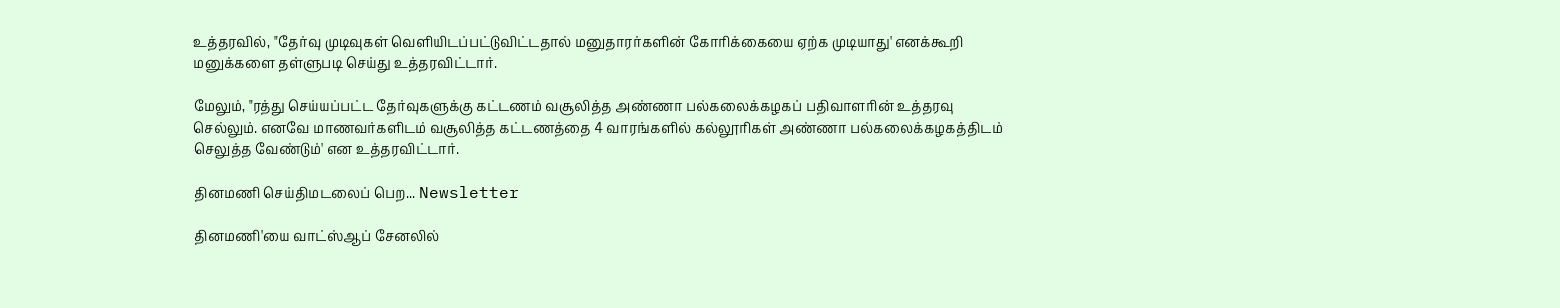உத்தரவில், "தேர்வு முடிவுகள் வெளியிடப்பட்டுவிட்டதால் மனுதாரர்களின் கோரிக்கையை ஏற்க முடியாது' எனக்கூறி மனுக்களை தள்ளுபடி செய்து உத்தரவிட்டார்.

மேலும், "ரத்து செய்யப்பட்ட தேர்வுகளுக்கு கட்டணம் வசூலித்த அண்ணா பல்கலைக்கழகப் பதிவாளரின் உத்தரவு செல்லும். எனவே மாணவர்களிடம் வசூலித்த கட்டணத்தை 4 வாரங்களில் கல்லூரிகள் அண்ணா பல்கலைக்கழகத்திடம் செலுத்த வேண்டும்' என உத்தரவிட்டார்.

தினமணி செய்திமடலைப் பெற... Newsletter

தினமணி'யை வாட்ஸ்ஆப் சேனலில்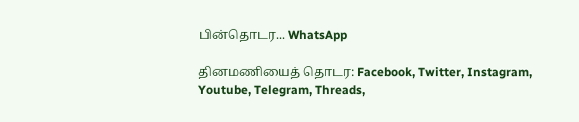பின்தொடர... WhatsApp

தினமணியைத் தொடர: Facebook, Twitter, Instagram, Youtube, Telegram, Threads,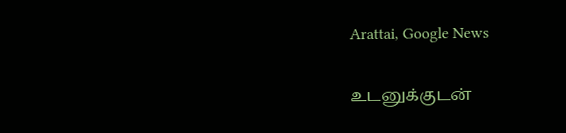Arattai, Google News

உடனுக்குடன்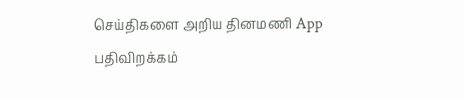செய்திகளை அறிய தினமணி App பதிவிறக்கம்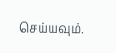செய்யவும்.